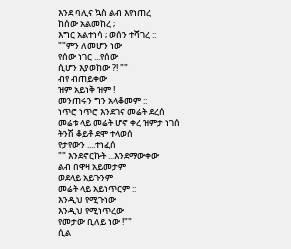እንደ ባሊና ኳስ ልብ እየነጠረ
ከሰው አልመከረ ;
እግር አልተነሳ ; ወሰን ተሻገረ ::
""ምን ለመሆን ነው
የሰው ነገር ...የሰው
ሲሆን እያወከው ?! ""
ብየ ብጠይቀው
ዝም አይነቅ ዝም !
መንጠሩን ግን አላቆመም ::
ነጥሮ ነጥሮ እንደገና መሬት ደረሰ
መሬቱ ላይ መሬት ሆኖ ቀረ ዝምታ ነገሰ
ትንሽ ቆይቶ ደሞ ተላወሰ
የታየውን ....ተነፈሰ
"" እንደኖርኩት ...እንደማውቀው
ልብ በዋዛ አይመታም
ወደላይ አይጉንም
መሬት ላይ አይነጥርም ::
እንዲህ የሚጉነው
እንዲህ የሚነጥረው
የመታው ቢለይ ነው !""
ሲል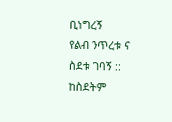ቢነግረኝ
የልብ ንጥረቱ ና ስደቱ ገባኝ ::
ከስደትም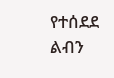የተሰደደ ልብን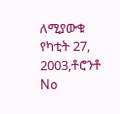ለሚያውቁ
የካቲት 27, 2003,ቶሮንቶ
No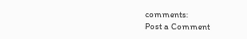comments:
Post a Comment